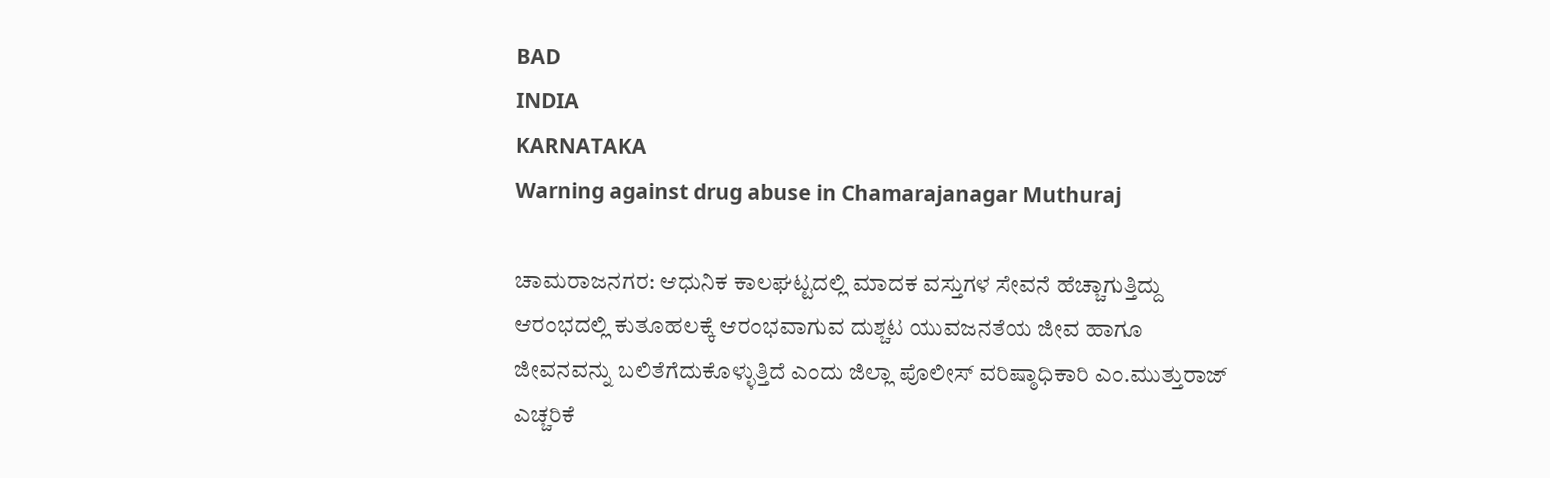BAD
INDIA
KARNATAKA
Warning against drug abuse in Chamarajanagar Muthuraj

ಚಾಮರಾಜನಗರ: ಆಧುನಿಕ ಕಾಲಘಟ್ಟದಲ್ಲಿ ಮಾದಕ ವಸ್ತುಗಳ ಸೇವನೆ ಹೆಚ್ಚಾಗುತ್ತಿದ್ದು ಆರಂಭದಲ್ಲಿ ಕುತೂಹಲಕ್ಕೆ ಆರಂಭವಾಗುವ ದುಶ್ಚಟ ಯುವಜನತೆಯ ಜೀವ ಹಾಗೂ ಜೀವನವನ್ನು ಬಲಿತೆಗೆದುಕೊಳ್ಳುತ್ತಿದೆ ಎಂದು ಜಿಲ್ಲಾ ಪೊಲೀಸ್ ವರಿಷ್ಠಾಧಿಕಾರಿ ಎಂ.ಮುತ್ತುರಾಜ್ ಎಚ್ಚರಿಕೆ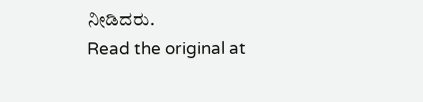ನೀಡಿದರು.
Read the original at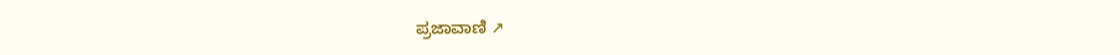ಪ್ರಜಾವಾಣಿ ↗